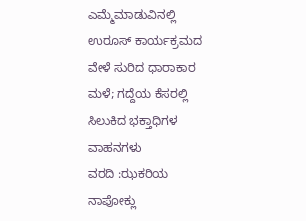ಎಮ್ಮೆಮಾಡುವಿನಲ್ಲಿ ಉರೂಸ್ ಕಾರ್ಯಕ್ರಮದ ವೇಳೆ ಸುರಿದ ಧಾರಾಕಾರ ಮಳೆ; ಗದ್ದೆಯ ಕೆಸರಲ್ಲಿ ಸಿಲುಕಿದ ಭಕ್ತಾಧಿಗಳ ವಾಹನಗಳು
ವರದಿ :ಝಕರಿಯ ನಾಪೋಕ್ಲು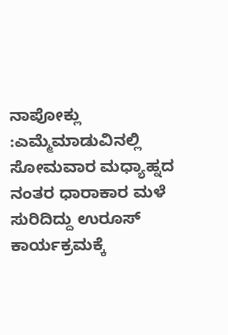ನಾಪೋಕ್ಲು :ಎಮ್ಮೆಮಾಡುವಿನಲ್ಲಿ ಸೋಮವಾರ ಮಧ್ಯಾಹ್ನದ ನಂತರ ಧಾರಾಕಾರ ಮಳೆ ಸುರಿದಿದ್ದು ಉರೂಸ್ ಕಾರ್ಯಕ್ರಮಕ್ಕೆ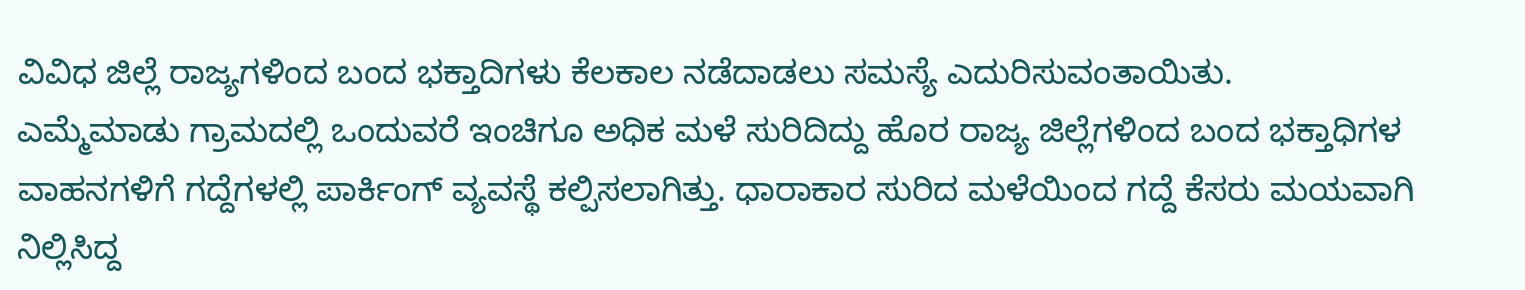ವಿವಿಧ ಜಿಲ್ಲೆ ರಾಜ್ಯಗಳಿಂದ ಬಂದ ಭಕ್ತಾದಿಗಳು ಕೆಲಕಾಲ ನಡೆದಾಡಲು ಸಮಸ್ಯೆ ಎದುರಿಸುವಂತಾಯಿತು.
ಎಮ್ಮೆಮಾಡು ಗ್ರಾಮದಲ್ಲಿ ಒಂದುವರೆ ಇಂಚಿಗೂ ಅಧಿಕ ಮಳೆ ಸುರಿದಿದ್ದು ಹೊರ ರಾಜ್ಯ ಜಿಲ್ಲೆಗಳಿಂದ ಬಂದ ಭಕ್ತಾಧಿಗಳ ವಾಹನಗಳಿಗೆ ಗದ್ದೆಗಳಲ್ಲಿ ಪಾರ್ಕಿಂಗ್ ವ್ಯವಸ್ಥೆ ಕಲ್ಪಿಸಲಾಗಿತ್ತು. ಧಾರಾಕಾರ ಸುರಿದ ಮಳೆಯಿಂದ ಗದ್ದೆ ಕೆಸರು ಮಯವಾಗಿ ನಿಲ್ಲಿಸಿದ್ದ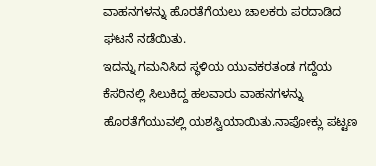ವಾಹನಗಳನ್ನು ಹೊರತೆಗೆಯಲು ಚಾಲಕರು ಪರದಾಡಿದ ಘಟನೆ ನಡೆಯಿತು.
ಇದನ್ನು ಗಮನಿಸಿದ ಸ್ಥಳಿಯ ಯುವಕರತಂಡ ಗದ್ದೆಯ ಕೆಸರಿನಲ್ಲಿ ಸಿಲುಕಿದ್ದ ಹಲವಾರು ವಾಹನಗಳನ್ನು ಹೊರತೆಗೆಯುವಲ್ಲಿ ಯಶಸ್ವಿಯಾಯಿತು.ನಾಪೋಕ್ಲು ಪಟ್ಟಣ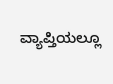ವ್ಯಾಪ್ತಿಯಲ್ಲೂ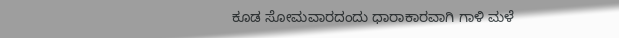ಕೂಡ ಸೋಮವಾರದಂದು ಧಾರಾಕಾರವಾಗಿ ಗಾಳಿ ಮಳೆ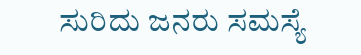ಸುರಿದು ಜನರು ಸಮಸ್ಯೆ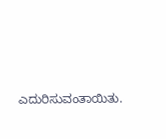ಎದುರಿಸುವಂತಾಯಿತು.